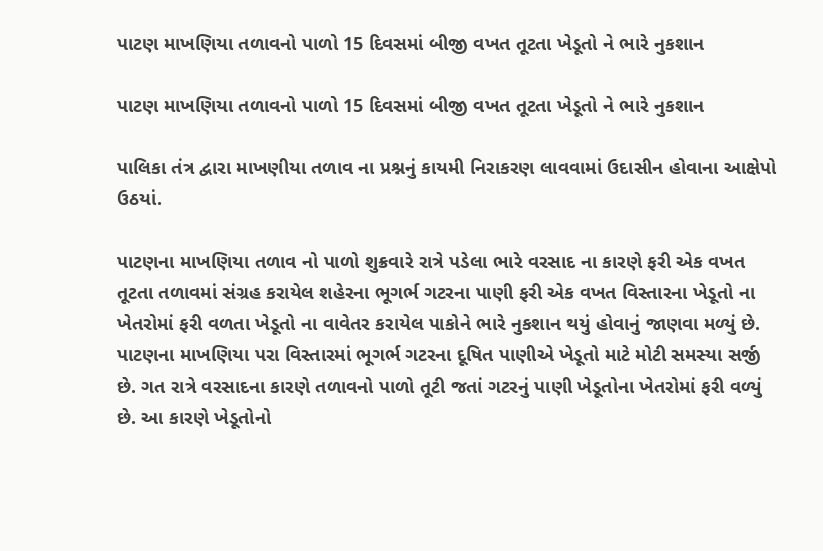પાટણ માખણિયા તળાવનો પાળો 15 દિવસમાં બીજી વખત તૂટતા ખેડૂતો ને ભારે નુકશાન

પાટણ માખણિયા તળાવનો પાળો 15 દિવસમાં બીજી વખત તૂટતા ખેડૂતો ને ભારે નુકશાન

પાલિકા તંત્ર દ્વારા માખણીયા તળાવ ના પ્રશ્નનું કાયમી નિરાકરણ લાવવામાં ઉદાસીન હોવાના આક્ષેપો ઉઠયાં.

પાટણના માખણિયા તળાવ નો પાળો શુક્રવારે રાત્રે પડેલા ભારે વરસાદ ના કારણે ફરી એક વખત તૂટતા તળાવમાં સંગ્રહ કરાયેલ શહેરના ભૂગર્ભ ગટરના પાણી ફરી એક વખત વિસ્તારના ખેડૂતો ના ખેતરોમાં ફરી વળતા ખેડૂતો ના વાવેતર કરાયેલ પાકોને ભારે નુકશાન થયું હોવાનું જાણવા મળ્યું છે. પાટણના માખણિયા પરા વિસ્તારમાં ભૂગર્ભ ગટરના દૂષિત પાણીએ ખેડૂતો માટે મોટી સમસ્યા સર્જી છે. ગત રાત્રે વરસાદના કારણે તળાવનો પાળો તૂટી જતાં ગટરનું પાણી ખેડૂતોના ખેતરોમાં ફરી વળ્યું છે. આ કારણે ખેડૂતોનો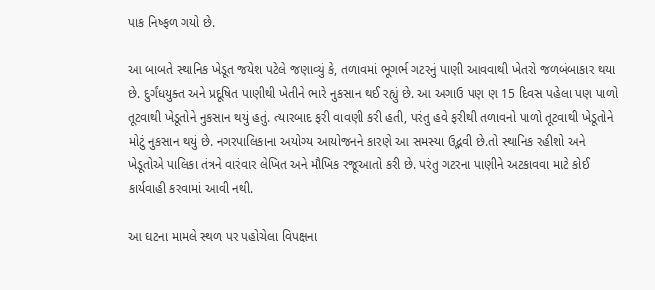પાક નિષ્ફળ ગયો છે.

આ બાબતે સ્થાનિક ખેડૂત જયેશ પટેલે જણાવ્યું કે, તળાવમાં ભૂગર્ભ ગટરનું પાણી આવવાથી ખેતરો જળબંબાકાર થયા છે. દુર્ગંધયુક્ત અને પ્રદૂષિત પાણીથી ખેતીને ભારે નુકસાન થઈ રહ્યું છે. આ અગાઉ પણ ણ 15 દિવસ પહેલા પણ પાળો તૂટવાથી ખેડૂતોને નુકસાન થયું હતું. ત્યારબાદ ફરી વાવણી કરી હતી, પરંતુ હવે ફરીથી તળાવનો પાળો તૂટવાથી ખેડૂતોને મોટું નુકસાન થયું છે. નગરપાલિકાના અયોગ્ય આયોજનને કારણે આ સમસ્યા ઉદ્ભવી છે.તો સ્થાનિક રહીશો અને ખેડૂતોએ પાલિકા તંત્રને વારંવાર લેખિત અને મૌખિક રજૂઆતો કરી છે. પરંતુ ગટરના પાણીને અટકાવવા માટે કોઈ કાર્યવાહી કરવામાં આવી નથી.

આ ઘટના મામલે સ્થળ પર પહોચેલા વિપક્ષના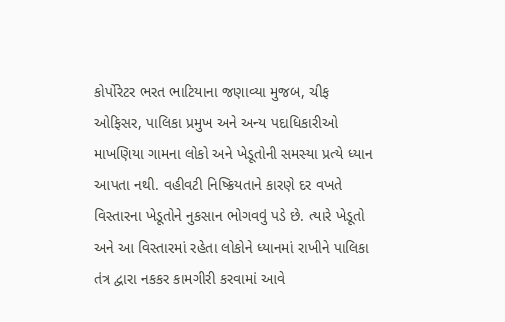કોર્પોરેટર ભરત ભાટિયાના જણાવ્યા મુજબ, ચીફ ઓફિસર, પાલિકા પ્રમુખ અને અન્ય પદાધિકારીઓ માખણિયા ગામના લોકો અને ખેડૂતોની સમસ્યા પ્રત્યે ધ્યાન આપતા નથી. વહીવટી નિષ્ક્રિયતાને કારણે દર વખતે વિસ્તારના ખેડૂતોને નુકસાન ભોગવવું પડે છે. ત્યારે ખેડૂતો અને આ વિસ્તારમાં રહેતા લોકોને ધ્યાનમાં રાખીને પાલિકા તંત્ર દ્વારા નકકર કામગીરી કરવામાં આવે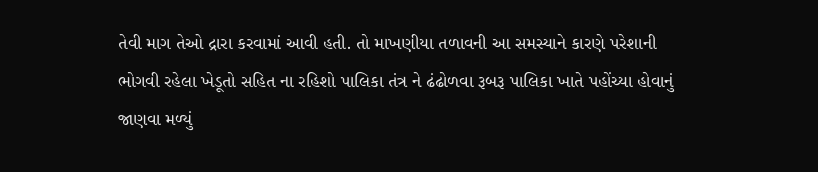તેવી માગ તેઓ દ્રારા કરવામાં આવી હતી. તો માખણીયા તળાવની આ સમસ્યાને કારણે પરેશાની ભોગવી રહેલા ખેડૂતો સહિત ના રહિશો પાલિકા તંત્ર ને ઢંઢોળવા રૂબરૂ પાલિકા ખાતે પહોંચ્યા હોવાનું જાણવા મળ્યું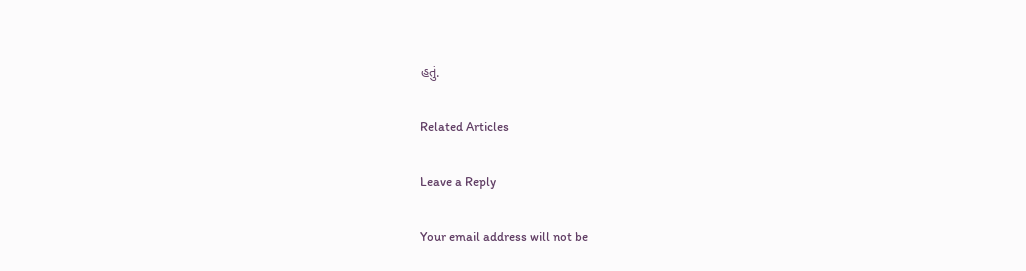હતું.

Related Articles

Leave a Reply

Your email address will not be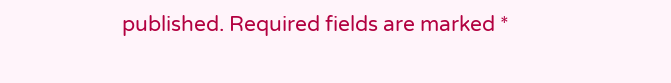published. Required fields are marked *